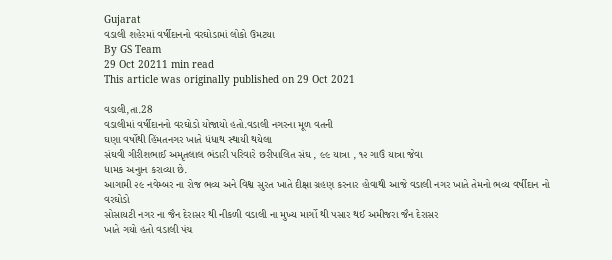Gujarat
વડાલી શહેરમાં વર્ષીદાનનો વરઘોડામાં લોકો ઉમટયા
By GS Team
29 Oct 20211 min read
This article was originally published on 29 Oct 2021

વડાલી,તા.28
વડાલીમાં વર્ષીદાનનો વરઘોડો યોજાયો હતો.વડાલી નગરના મૂળ વતની
ઘણા વર્ષોથી હિંમતનગર ખાતે ધંધાથ સ્થાયી થયેલા
સંઘવી ગીરીશભાઈ અમૃતલાલ ભંડારી પરિવારે છરીપાલિત સંઘ , ૯૯ યાત્રા , ૧૨ ગાઉં યાત્રા જેવા
ધામક અનુાન કરાવ્યા છે.
આગામી ૨૯ નવેમ્બર ના રોજ ભવ્ય અને વિશ્વ સુરત ખાતે દીક્ષા ગ્રહણ કરનાર હોવાથી આજે વડાલી નગર ખાતે તેમનો ભવ્ય વર્ષીદાન નો વરઘોડો
સોસાયટી નગર ના જૈન દેરાસર થી નીકળી વડાલી ના મુખ્ય માર્ગો થી પસાર થઈ અમીજરા જૈન દેરાસર
ખાતે ગયો હતો વડાલી પંચ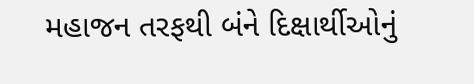મહાજન તરફથી બંને દિક્ષાર્થીઓનું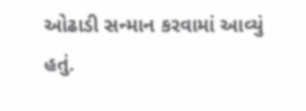ઓઢાડી સન્માન કરવામાં આવ્યું
હતું.